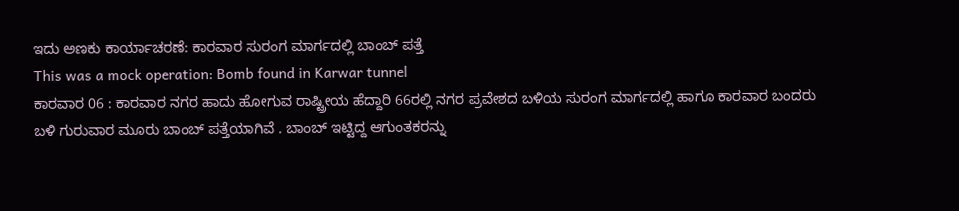ಇದು ಅಣಕು ಕಾರ್ಯಾಚರಣೆ: ಕಾರವಾರ ಸುರಂಗ ಮಾರ್ಗದಲ್ಲಿ ಬಾಂಬ್ ಪತ್ತೆ
This was a mock operation: Bomb found in Karwar tunnel
ಕಾರವಾರ 06 : ಕಾರವಾರ ನಗರ ಹಾದು ಹೋಗುವ ರಾಷ್ಟ್ರೀಯ ಹೆದ್ದಾರಿ 66ರಲ್ಲಿ ನಗರ ಪ್ರವೇಶದ ಬಳಿಯ ಸುರಂಗ ಮಾರ್ಗದಲ್ಲಿ ಹಾಗೂ ಕಾರವಾರ ಬಂದರು ಬಳಿ ಗುರುವಾರ ಮೂರು ಬಾಂಬ್ ಪತ್ತೆಯಾಗಿವೆ . ಬಾಂಬ್ ಇಟ್ಟಿದ್ದ ಆಗುಂತಕರನ್ನು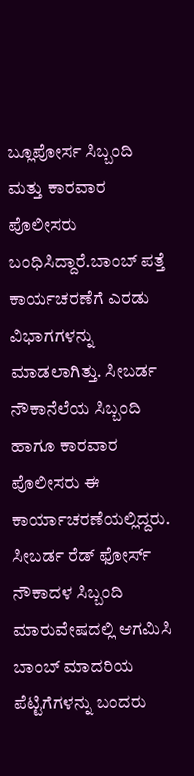ಬ್ಲೂಪೋರ್ಸ ಸಿಬ್ಬಂದಿ ಮತ್ತು ಕಾರವಾರ ಪೊಲೀಸರು ಬಂಧಿಸಿದ್ದಾರೆ.ಬಾಂಬ್ ಪತ್ತೆ ಕಾರ್ಯಚರಣೆಗೆ ಎರಡು ವಿಭಾಗಗಳನ್ನು ಮಾಡಲಾಗಿತ್ತು. ಸೀಬರ್ಡ ನೌಕಾನೆಲೆಯ ಸಿಬ್ಬಂದಿ ಹಾಗೂ ಕಾರವಾರ ಪೊಲೀಸರು ಈ ಕಾರ್ಯಾಚರಣೆಯಲ್ಲಿದ್ದರು. ಸೀಬರ್ಡ ರೆಡ್ ಫೋರ್ಸ್ ನೌಕಾದಳ ಸಿಬ್ಬಂದಿ ಮಾರುವೇಷದಲ್ಲಿ ಆಗಮಿಸಿ ಬಾಂಬ್ ಮಾದರಿಯ ಪೆಟ್ಟಿಗೆಗಳನ್ನು ಬಂದರು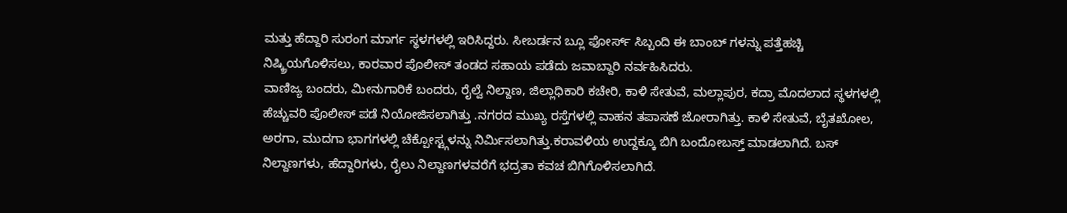ಮತ್ತು ಹೆದ್ದಾರಿ ಸುರಂಗ ಮಾರ್ಗ ಸ್ಥಳಗಳಲ್ಲಿ ಇರಿಸಿದ್ದರು. ಸೀಬರ್ಡನ ಬ್ಲೂ ಫೋರ್ಸ್ ಸಿಬ್ಬಂದಿ ಈ ಬಾಂಬ್ ಗಳನ್ನು ಪತ್ತೆಹಚ್ಚಿ ನಿಷ್ಕ್ರಿಯಗೊಳಿಸಲು, ಕಾರವಾರ ಪೊಲೀಸ್ ತಂಡದ ಸಹಾಯ ಪಡೆದು ಜವಾಬ್ದಾರಿ ನರ್ವಹಿಸಿದರು.
ವಾಣಿಜ್ಯ ಬಂದರು, ಮೀನುಗಾರಿಕೆ ಬಂದರು, ರೈಲ್ವೆ ನಿಲ್ದಾಣ, ಜಿಲ್ಲಾಧಿಕಾರಿ ಕಚೇರಿ, ಕಾಳಿ ಸೇತುವೆ, ಮಲ್ಲಾಪುರ, ಕದ್ರಾ ಮೊದಲಾದ ಸ್ಥಳಗಳಲ್ಲಿ ಹೆಚ್ಚುವರಿ ಪೊಲೀಸ್ ಪಡೆ ನಿಯೋಜಿಸಲಾಗಿತ್ತು .ನಗರದ ಮುಖ್ಯ ರಸ್ತೆಗಳಲ್ಲಿ ವಾಹನ ತಪಾಸಣೆ ಜೋರಾಗಿತ್ತು. ಕಾಳಿ ಸೇತುವೆ, ಬೈತಖೋಲ, ಅರಗಾ, ಮುದಗಾ ಭಾಗಗಳಲ್ಲಿ ಚೆಕ್ಪೋಸ್ಟ್ಗಳನ್ನು ನಿರ್ಮಿಸಲಾಗಿತ್ತು.ಕರಾವಳಿಯ ಉದ್ದಕ್ಕೂ ಬಿಗಿ ಬಂದೋಬಸ್ತ್ ಮಾಡಲಾಗಿದೆ. ಬಸ್ ನಿಲ್ದಾಣಗಳು, ಹೆದ್ದಾರಿಗಳು, ರೈಲು ನಿಲ್ದಾಣಗಳವರೆಗೆ ಭದ್ರತಾ ಕವಚ ಬಿಗಿಗೊಳಿಸಲಾಗಿದೆ.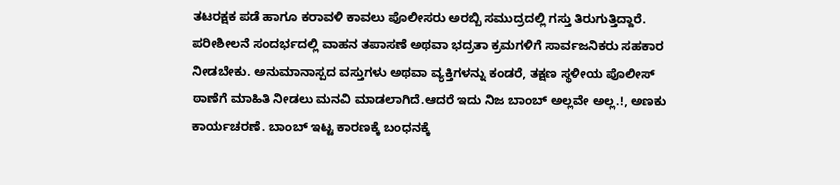ತಟರಕ್ಷಕ ಪಡೆ ಹಾಗೂ ಕರಾವಳಿ ಕಾವಲು ಪೊಲೀಸರು ಅರಬ್ಬಿ ಸಮುದ್ರದಲ್ಲಿ ಗಸ್ತು ತಿರುಗುತ್ತಿದ್ದಾರೆ.
ಪರೀಶೀಲನೆ ಸಂದರ್ಭದಲ್ಲಿ ವಾಹನ ತಪಾಸಣೆ ಅಥವಾ ಭದ್ರತಾ ಕ್ರಮಗಳಿಗೆ ಸಾರ್ವಜನಿಕರು ಸಹಕಾರ ನೀಡಬೇಕು. ಅನುಮಾನಾಸ್ಪದ ವಸ್ತುಗಳು ಅಥವಾ ವ್ಯಕ್ತಿಗಳನ್ನು ಕಂಡರೆ, ತಕ್ಷಣ ಸ್ಥಳೀಯ ಪೊಲೀಸ್ ಠಾಣೆಗೆ ಮಾಹಿತಿ ನೀಡಲು ಮನವಿ ಮಾಡಲಾಗಿದೆ.ಆದರೆ ಇದು ನಿಜ ಬಾಂಬ್ ಅಲ್ಲವೇ ಅಲ್ಲ.!, ಅಣಕು ಕಾರ್ಯಚರಣೆ. ಬಾಂಬ್ ಇಟ್ಟ ಕಾರಣಕ್ಕೆ ಬಂಧನಕ್ಕೆ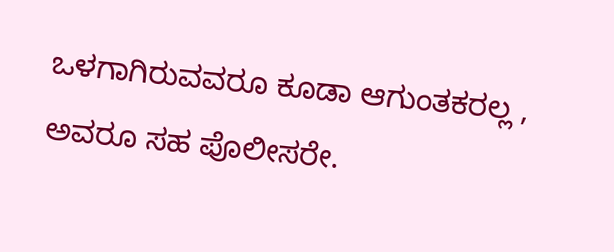ಒಳಗಾಗಿರುವವರೂ ಕೂಡಾ ಆಗುಂತಕರಲ್ಲ , ಅವರೂ ಸಹ ಪೊಲೀಸರೇ.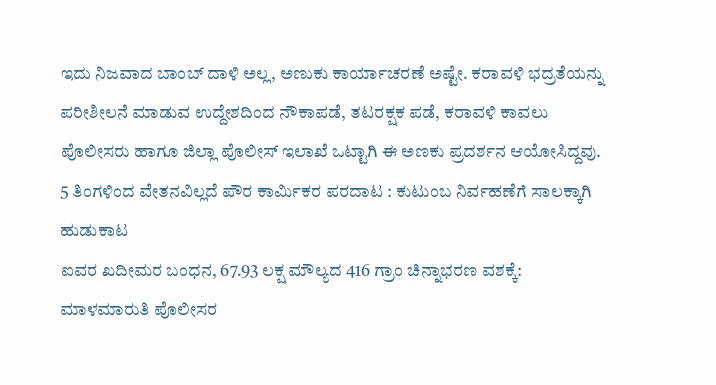ಇದು ನಿಜವಾದ ಬಾಂಬ್ ದಾಳಿ ಅಲ್ಲ, ಅಣುಕು ಕಾರ್ಯಾಚರಣೆ ಅಷ್ಟೇ. ಕರಾವಳಿ ಭದ್ರತೆಯನ್ನು ಪರೀಶೀಲನೆ ಮಾಡುವ ಉದ್ದೇಶದಿಂದ ನೌಕಾಪಡೆ, ತಟರಕ್ಷಕ ಪಡೆ, ಕರಾವಳಿ ಕಾವಲು ಪೊಲೀಸರು ಹಾಗೂ ಜಿಲ್ಲಾ ಪೊಲೀಸ್ ಇಲಾಖೆ ಒಟ್ಟಾಗಿ ಈ ಅಣಕು ಪ್ರದರ್ಶನ ಆಯೋಸಿದ್ದವು.
5 ತಿಂಗಳಿಂದ ವೇತನವಿಲ್ಲದೆ ಪೌರ ಕಾರ್ಮಿಕರ ಪರದಾಟ : ಕುಟುಂಬ ನಿರ್ವಹಣೆಗೆ ಸಾಲಕ್ಕಾಗಿ ಹುಡುಕಾಟ
ಐವರ ಖದೀಮರ ಬಂಧನ, 67.93 ಲಕ್ಷ ಮೌಲ್ಯದ 416 ಗ್ರಾಂ ಚಿನ್ನಾಭರಣ ವಶಕ್ಕೆ: ಮಾಳಮಾರುತಿ ಪೊಲೀಸರ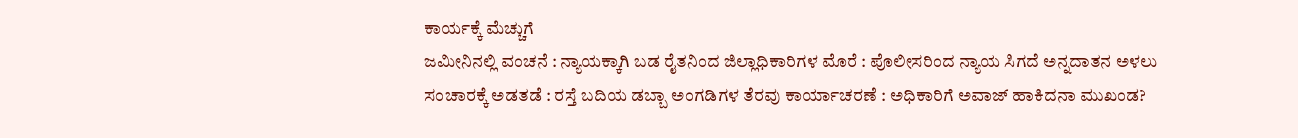ಕಾರ್ಯಕ್ಕೆ ಮೆಚ್ಚುಗೆ
ಜಮೀನಿನಲ್ಲಿ ವಂಚನೆ : ನ್ಯಾಯಕ್ಕಾಗಿ ಬಡ ರೈತನಿಂದ ಜಿಲ್ಲಾಧಿಕಾರಿಗಳ ಮೊರೆ : ಪೊಲೀಸರಿಂದ ನ್ಯಾಯ ಸಿಗದೆ ಅನ್ನದಾತನ ಅಳಲು
ಸಂಚಾರಕ್ಕೆ ಅಡತಡೆ : ರಸ್ತೆ ಬದಿಯ ಡಬ್ಬಾ ಅಂಗಡಿಗಳ ತೆರವು ಕಾರ್ಯಾಚರಣೆ : ಅಧಿಕಾರಿಗೆ ಅವಾಜ್ ಹಾಕಿದನಾ ಮುಖಂಡ?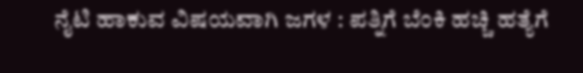ನೈಟಿ ಹಾಕುವ ವಿಷಯವಾಗಿ ಜಗಳ : ಪತ್ನಿಗೆ ಬೆಂಕಿ ಹಚ್ಚಿ ಹತ್ಯೆಗೆ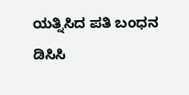ಯತ್ನಿಸಿದ ಪತಿ ಬಂಧನ
ಡಿಸಿಸಿ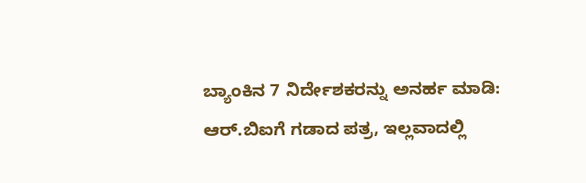ಬ್ಯಾಂಕಿನ 7 ನಿರ್ದೇಶಕರನ್ನು ಅನರ್ಹ ಮಾಡಿ: ಆರ್.ಬಿಐಗೆ ಗಡಾದ ಪತ್ರ, ಇಲ್ಲವಾದಲ್ಲಿ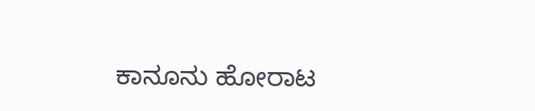ಕಾನೂನು ಹೋರಾಟ